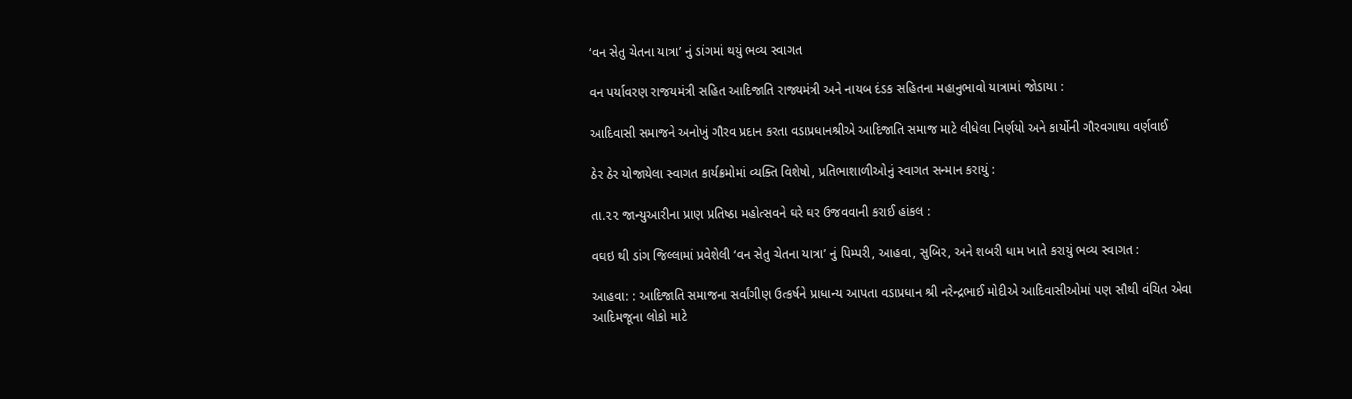‘વન સેતુ ચેતના યાત્રા’ નું ડાંગમાં થયું ભવ્ય સ્વાગત

વન પર્યાવરણ રાજયમંત્રી સહિત આદિજાતિ રાજ્યમંત્રી અને નાયબ દંડક સહિતના મહાનુભાવો યાત્રામાં જોડાયા :

આદિવાસી સમાજને અનોખું ગૌરવ પ્રદાન કરતા વડાપ્રધાનશ્રીએ આદિજાતિ સમાજ માટે લીધેલા નિર્ણયો અને કાર્યોની ગૌરવગાથા વર્ણવાઈ

ઠેર ઠેર યોજાયેલા સ્વાગત કાર્યક્રમોમાં વ્યક્તિ વિશેષો, પ્રતિભાશાળીઓનું સ્વાગત સન્માન કરાયું :

તા.૨૨ જાન્યુઆરીના પ્રાણ પ્રતિષ્ઠા મહોત્સવને ઘરે ઘર ઉજવવાની કરાઈ હાંકલ :

વઘઇ થી ડાંગ જિલ્લામાં પ્રવેશેલી ‘વન સેતુ ચેતના યાત્રા’ નું પિમ્પરી, આહવા, સુબિર, અને શબરી ધામ ખાતે કરાયું ભવ્ય સ્વાગત :

આહવા: : આદિજાતિ સમાજના સર્વાંગીણ ઉત્કર્ષને પ્રાધાન્ય આપતા વડાપ્રધાન શ્રી નરેન્દ્રભાઈ મોદીએ આદિવાસીઓમાં પણ સૌથી વંચિત એવા આદિમજૂના લોકો માટે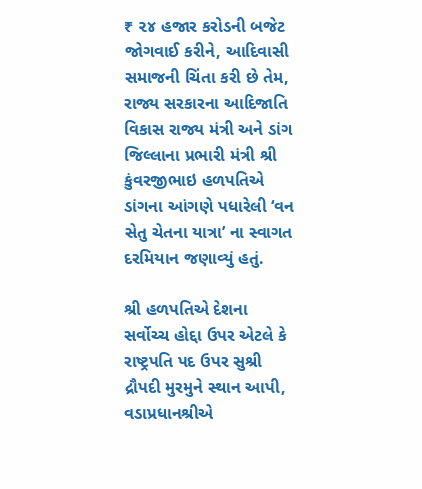₹ ૨૪ હજાર કરોડની બજેટ જોગવાઈ કરીને, આદિવાસી સમાજની ચિંતા કરી છે તેમ, રાજ્ય સરકારના આદિજાતિ વિકાસ રાજ્ય મંત્રી અને ડાંગ જિલ્લાના પ્રભારી મંત્રી શ્રી કુંવરજીભાઇ હળપતિએ ડાંગના આંગણે પધારેલી ‘વન સેતુ ચેતના યાત્રા’ ના સ્વાગત દરમિયાન જણાવ્યું હતું.

શ્રી હળપતિએ દેશના સર્વોચ્ચ હોદ્દા ઉપર એટલે કે રાષ્ટ્રપતિ પદ ઉપર સુશ્રી દ્રૌપદી મુરમુને સ્થાન આપી, વડાપ્રધાનશ્રીએ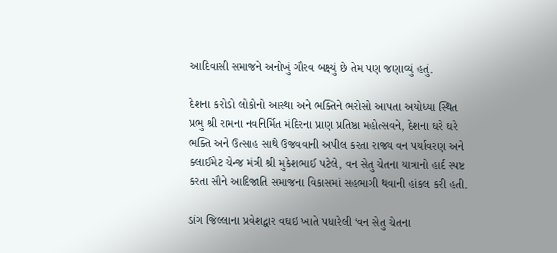આદિવાસી સમાજને અનોખું ગૌરવ બક્ષ્યું છે તેમ પણ જણાવ્યું હતું.

દેશના કરોડો લોકોનો આસ્થા અને ભક્તિને ભરોસો આપતા અયોધ્યા સ્થિત પ્રભુ શ્રી રામના નવનિર્મિત મંદિરના પ્રાણ પ્રતિષ્ઠા મહોત્સવને, દેશના ઘરે ઘરે ભક્તિ અને ઉત્સાહ સાથે ઉજવવાની અપીલ કરતા રાજ્ય વન પર્યાવરણ અને ક્લાઈમેટ ચેન્જ મંત્રી શ્રી મુકેશભાઈ પટેલે, વન સેતુ ચેતના યાત્રાનો હાર્દ સ્પષ્ટ કરતા સૌને આદિજાતિ સમાજના વિકાસમાં સહભાગી થવાની હાંકલ કરી હતી.

ડાંગ જિલ્લાના પ્રવેશદ્વાર વઘઇ ખાતે પધારેલી ‘વન સેતુ ચેતના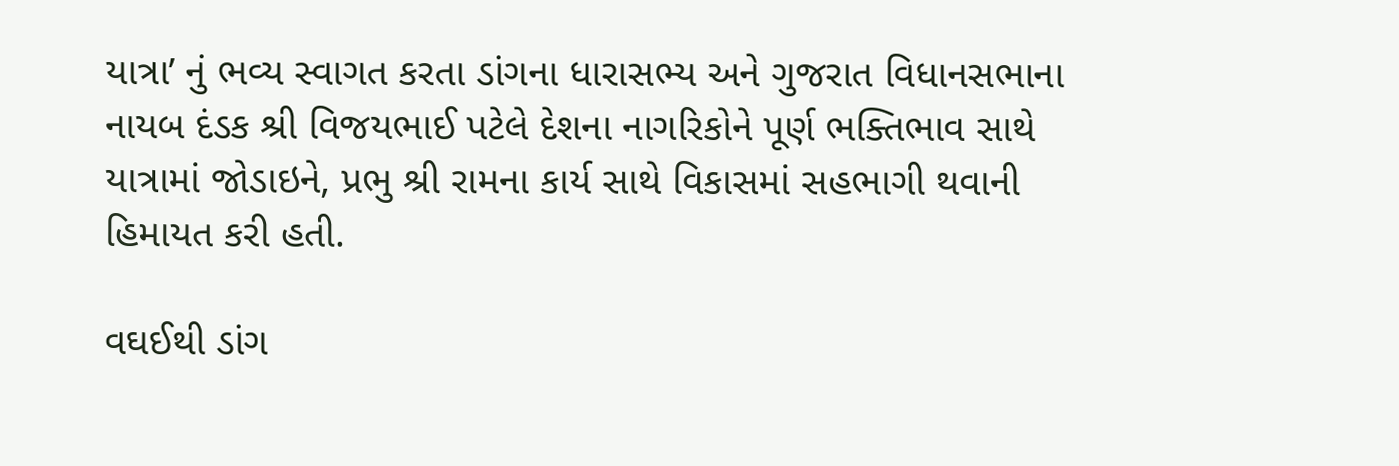યાત્રા’ નું ભવ્ય સ્વાગત કરતા ડાંગના ધારાસભ્ય અને ગુજરાત વિધાનસભાના નાયબ દંડક શ્રી વિજયભાઈ પટેલે દેશના નાગરિકોને પૂર્ણ ભક્તિભાવ સાથે યાત્રામાં જોડાઇને, પ્રભુ શ્રી રામના કાર્ય સાથે વિકાસમાં સહભાગી થવાની હિમાયત કરી હતી.

વઘઈથી ડાંગ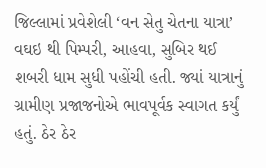જિલ્લામાં પ્રવેશેલી ‘વન સેતુ ચેતના યાત્રા’ વઘઇ થી પિમ્પરી, આહવા, સુબિર થઈ શબરી ધામ સુધી પહોંચી હતી. જ્યાં યાત્રાનું ગ્રામીણ પ્રજાજનોએ ભાવપૂર્વક સ્વાગત કર્યું હતું. ઠેર ઠેર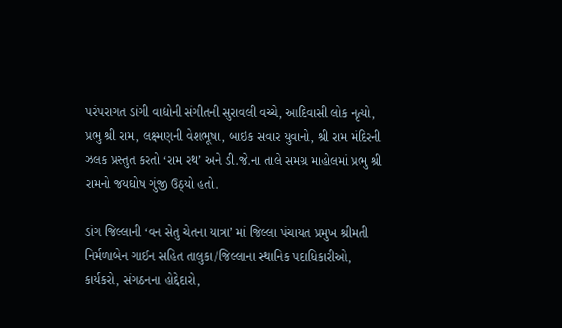પરંપરાગત ડાંગી વાદ્યોની સંગીતની સુરાવલી વચ્ચે, આદિવાસી લોક નૃત્યો, પ્રભુ શ્રી રામ, લક્ષ્મણની વેશભૂષા, બાઇક સવાર યુવાનો, શ્રી રામ મંદિરની ઝલક પ્રસ્તુત કરતો ‘રામ રથ’ અને ડી.જે.ના તાલે સમગ્ર માહોલમાં પ્રભુ શ્રી રામનો જયઘોષ ગુંજી ઉઠ્યો હતો.

ડાંગ જિલ્લાની ‘વન સેતુ ચેતના યાત્રા’ માં જિલ્લા પંચાયત પ્રમુખ શ્રીમતી નિર્મળાબેન ગાઈન સહિત તાલુકા/જિલ્લાના સ્થાનિક પદાધિકારીઓ, કાર્યકરો, સંગઠનના હોદ્દેદારો,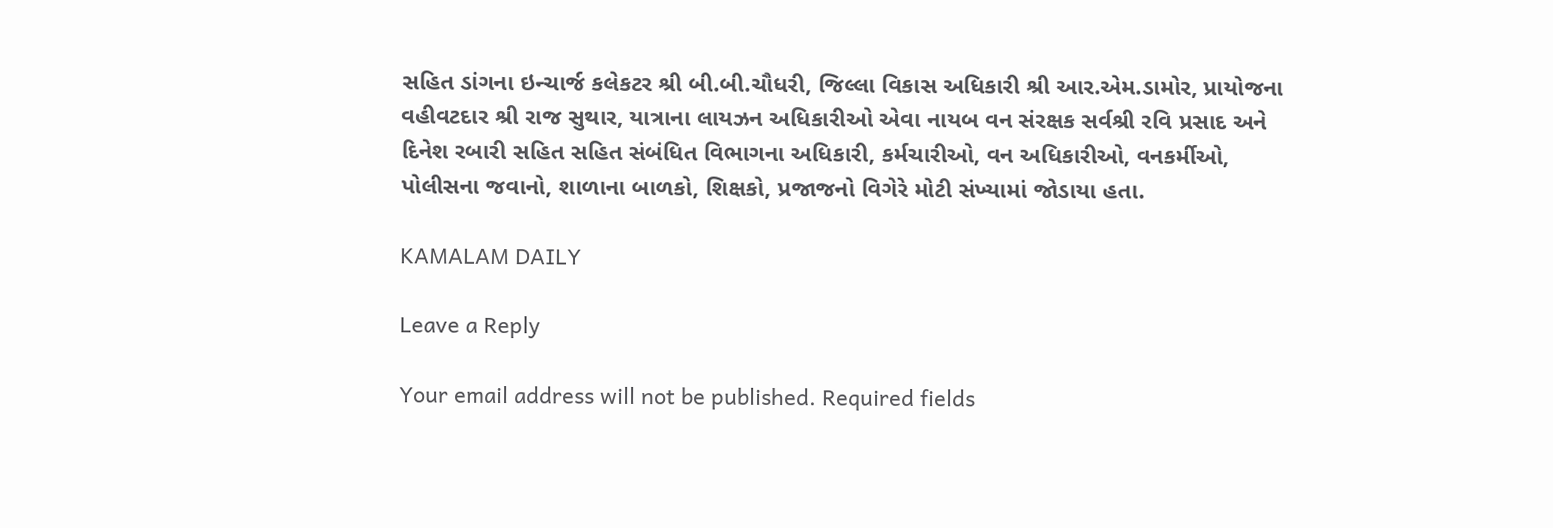સહિત ડાંગના ઇન્ચાર્જ કલેકટર શ્રી બી.બી.ચૌધરી, જિલ્લા વિકાસ અધિકારી શ્રી આર.એમ.ડામોર, પ્રાયોજના વહીવટદાર શ્રી રાજ સુથાર, યાત્રાના લાયઝન અધિકારીઓ એવા નાયબ વન સંરક્ષક સર્વશ્રી રવિ પ્રસાદ અને દિનેશ રબારી સહિત સહિત સંબંધિત વિભાગના અધિકારી, કર્મચારીઓ, વન અધિકારીઓ, વનકર્મીઓ, પોલીસના જવાનો, શાળાના બાળકો, શિક્ષકો, પ્રજાજનો વિગેરે મોટી સંખ્યામાં જોડાયા હતા.

KAMALAM DAILY

Leave a Reply

Your email address will not be published. Required fields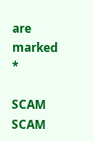are marked *

SCAM SCAM